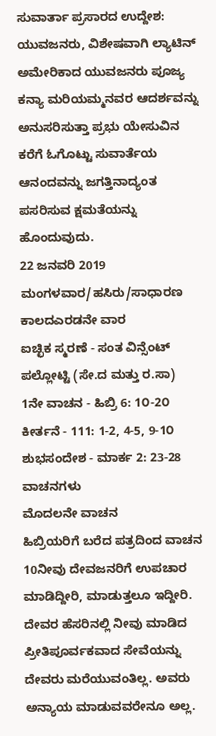ಸುವಾರ್ತಾ ಪ್ರಸಾರದ ಉದ್ದೇಶ: ಯುವಜನರು, ವಿಶೇಷವಾಗಿ ಲ್ಯಾಟಿನ್ ಅಮೇರಿಕಾದ ಯುವಜನರು ಪೂಜ್ಯ ಕನ್ಯಾ ಮರಿಯಮ್ಮನವರ ಆದರ್ಶವನ್ನು ಅನುಸರಿಸುತ್ತಾ ಪ್ರಭು ಯೇಸುವಿನ ಕರೆಗೆ ಓಗೊಟ್ಟು ಸುವಾರ್ತೆಯ ಆನಂದವನ್ನು ಜಗತ್ತಿನಾದ್ಯಂತ ಪಸರಿಸುವ ಕ್ಷಮತೆಯನ್ನು ಹೊಂದುವುದು.
22 ಜನವರಿ 2019
ಮಂಗಳವಾರ/ಹಸಿರು/ಸಾಧಾರಣ ಕಾಲದಎರಡನೇ ವಾರ
ಐಚ್ಛಿಕ ಸ್ಮರಣೆ - ಸಂತ ವಿನ್ಸೆಂಟ್ ಪಲ್ಲೋಟ್ಟಿ (ಸೇ.ದ ಮತ್ತು ರ.ಸಾ)
1ನೇ ವಾಚನ - ಹಿಬ್ರಿ 6: 1೦-2೦
ಕೀರ್ತನೆ - 111: 1-2, 4-5, 9-1೦
ಶುಭಸಂದೇಶ - ಮಾರ್ಕ 2: 23-28
ವಾಚನಗಳು
ಮೊದಲನೇ ವಾಚನ
ಹಿಬ್ರಿಯರಿಗೆ ಬರೆದ ಪತ್ರದಿಂದ ವಾಚನ
10ನೀವು ದೇವಜನರಿಗೆ ಉಪಚಾರ ಮಾಡಿದ್ದೀರಿ, ಮಾಡುತ್ತಲೂ ಇದ್ದೀರಿ. ದೇವರ ಹೆಸರಿನಲ್ಲಿ ನೀವು ಮಾಡಿದ ಪ್ರೀತಿಪೂರ್ವಕವಾದ ಸೇವೆಯನ್ನು ದೇವರು ಮರೆಯುವಂತಿಲ್ಲ. ಅವರು ಅನ್ಯಾಯ ಮಾಡುವವರೇನೂ ಅಲ್ಲ.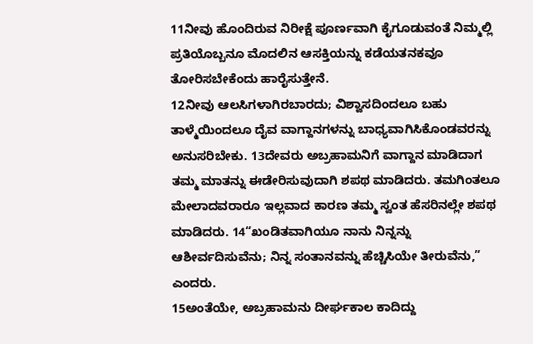11ನೀವು ಹೊಂದಿರುವ ನಿರೀಕ್ಷೆ ಪೂರ್ಣವಾಗಿ ಕೈಗೂಡುವಂತೆ ನಿಮ್ಮಲ್ಲಿ ಪ್ರತಿಯೊಬ್ಬನೂ ಮೊದಲಿನ ಆಸಕ್ತಿಯನ್ನು ಕಡೆಯತನಕವೂ ತೋರಿಸಬೇಕೆಂದು ಹಾರೈಸುತ್ತೇನೆ.
12ನೀವು ಆಲಸಿಗಳಾಗಿರಬಾರದು; ವಿಶ್ವಾಸದಿಂದಲೂ ಬಹು ತಾಳ್ಮೆಯಿಂದಲೂ ದೈವ ವಾಗ್ದಾನಗಳನ್ನು ಬಾಧ್ಯವಾಗಿಸಿಕೊಂಡವರನ್ನು ಅನುಸರಿಬೇಕು. 13ದೇವರು ಅಬ್ರಹಾಮನಿಗೆ ವಾಗ್ದಾನ ಮಾಡಿದಾಗ ತಮ್ಮ ಮಾತನ್ನು ಈಡೇರಿಸುವುದಾಗಿ ಶಪಥ ಮಾಡಿದರು. ತಮಗಿಂತಲೂ ಮೇಲಾದವರಾರೂ ಇಲ್ಲವಾದ ಕಾರಣ ತಮ್ಮ ಸ್ವಂತ ಹೆಸರಿನಲ್ಲೇ ಶಪಥ ಮಾಡಿದರು. 14“ಖಂಡಿತವಾಗಿಯೂ ನಾನು ನಿನ್ನನ್ನು ಆಶೀರ್ವದಿಸುವೆನು; ನಿನ್ನ ಸಂತಾನವನ್ನು ಹೆಚ್ಚಿಸಿಯೇ ತೀರುವೆನು,” ಎಂದರು.
15ಅಂತೆಯೇ, ಅಬ್ರಹಾಮನು ದೀರ್ಘಕಾಲ ಕಾದಿದ್ದು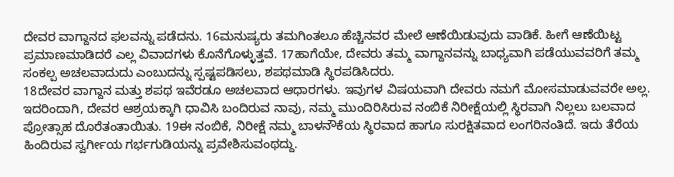ದೇವರ ವಾಗ್ದಾನದ ಫಲವನ್ನು ಪಡೆದನು. 16ಮನುಷ್ಯರು ತಮಗಿಂತಲೂ ಹೆಚ್ಚಿನವರ ಮೇಲೆ ಆಣೆಯಿಡುವುದು ವಾಡಿಕೆ. ಹೀಗೆ ಆಣೆಯಿಟ್ಟ ಪ್ರಮಾಣಮಾಡಿದರೆ ಎಲ್ಲ ವಿವಾದಗಳು ಕೊನೆಗೊಳ್ಳುತ್ತವೆ. 17ಹಾಗೆಯೇ, ದೇವರು ತಮ್ಮ ವಾಗ್ದಾನವನ್ನು ಬಾಧ್ಯವಾಗಿ ಪಡೆಯುವವರಿಗೆ ತಮ್ಮ ಸಂಕಲ್ಪ ಅಚಲವಾದುದು ಎಂಬುದನ್ನು ಸ್ಪಷ್ಟಪಡಿಸಲು, ಶಪಥಮಾಡಿ ಸ್ಥಿರಪಡಿಸಿದರು.
18ದೇವರ ವಾಗ್ದಾನ ಮತ್ತು ಶಪಥ ಇವೆರಡೂ ಅಚಲವಾದ ಆಧಾರಗಳು. ಇವುಗಳ ವಿಷಯವಾಗಿ ದೇವರು ನಮಗೆ ಮೋಸಮಾಡುವವರೇ ಅಲ್ಲ. ಇದರಿಂದಾಗಿ, ದೇವರ ಆಶ್ರಯಕ್ಕಾಗಿ ಧಾವಿಸಿ ಬಂದಿರುವ ನಾವು, ನಮ್ಮ ಮುಂದಿರಿಸಿರುವ ನಂಬಿಕೆ ನಿರೀಕ್ಷೆಯಲ್ಲಿ ಸ್ಥಿರವಾಗಿ ನಿಲ್ಲಲು ಬಲವಾದ ಪ್ರೋತ್ಸಾಹ ದೊರೆತಂತಾಯಿತು. 19ಈ ನಂಬಿಕೆ, ನಿರೀಕ್ಷೆ ನಮ್ಮ ಬಾಳನೌಕೆಯ ಸ್ಥಿರವಾದ ಹಾಗೂ ಸುರಕ್ಷಿತವಾದ ಲಂಗರಿನಂತಿದೆ. ಇದು ತೆರೆಯ ಹಿಂದಿರುವ ಸ್ವರ್ಗೀಯ ಗರ್ಭಗುಡಿಯನ್ನು ಪ್ರವೇಶಿಸುವಂಥದ್ದು.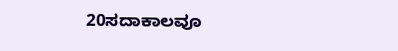20ಸದಾಕಾಲವೂ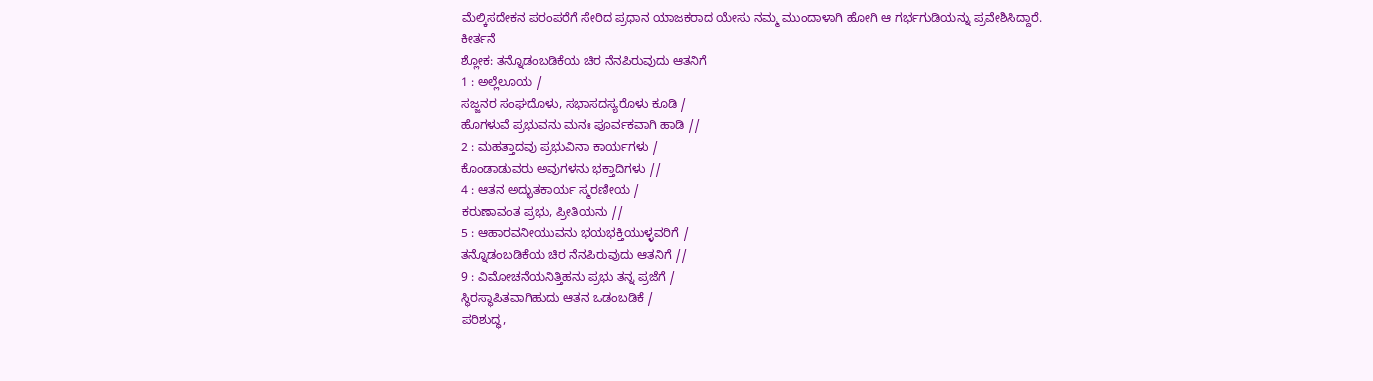ಮೆಲ್ಕಿಸದೇಕನ ಪರಂಪರೆಗೆ ಸೇರಿದ ಪ್ರಧಾನ ಯಾಜಕರಾದ ಯೇಸು ನಮ್ಮ ಮುಂದಾಳಾಗಿ ಹೋಗಿ ಆ ಗರ್ಭಗುಡಿಯನ್ನು ಪ್ರವೇಶಿಸಿದ್ದಾರೆ.
ಕೀರ್ತನೆ
ಶ್ಲೋಕ: ತನ್ನೊಡಂಬಡಿಕೆಯ ಚಿರ ನೆನಪಿರುವುದು ಆತನಿಗೆ
1 : ಅಲ್ಲೆಲೂಯ /
ಸಜ್ಜನರ ಸಂಘದೊಳು, ಸಭಾಸದಸ್ಯರೊಳು ಕೂಡಿ /
ಹೊಗಳುವೆ ಪ್ರಭುವನು ಮನಃ ಪೂರ್ವಕವಾಗಿ ಹಾಡಿ //
2 : ಮಹತ್ತಾದವು ಪ್ರಭುವಿನಾ ಕಾರ್ಯಗಳು /
ಕೊಂಡಾಡುವರು ಅವುಗಳನು ಭಕ್ತಾದಿಗಳು //
4 : ಆತನ ಅದ್ಭುತಕಾರ್ಯ ಸ್ಮರಣೀಯ /
ಕರುಣಾವಂತ ಪ್ರಭು, ಪ್ರೀತಿಯನು //
5 : ಆಹಾರವನೀಯುವನು ಭಯಭಕ್ತಿಯುಳ್ಳವರಿಗೆ /
ತನ್ನೊಡಂಬಡಿಕೆಯ ಚಿರ ನೆನಪಿರುವುದು ಆತನಿಗೆ //
9 : ವಿಮೋಚನೆಯನಿತ್ತಿಹನು ಪ್ರಭು ತನ್ನ ಪ್ರಜೆಗೆ /
ಸ್ಥಿರಸ್ಥಾಪಿತವಾಗಿಹುದು ಆತನ ಒಡಂಬಡಿಕೆ /
ಪರಿಶುದ್ಧ,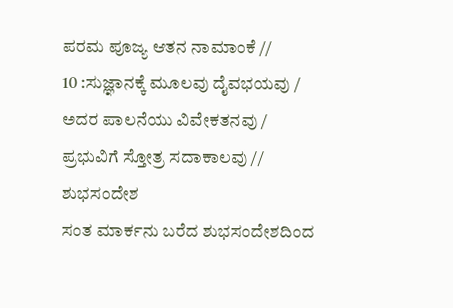ಪರಮ ಪೂಜ್ಯ ಆತನ ನಾಮಾಂಕೆ //
10 :ಸುಜ್ಞಾನಕ್ಕೆ ಮೂಲವು ದೈವಭಯವು /
ಅದರ ಪಾಲನೆಯು ವಿವೇಕತನವು /
ಪ್ರಭುವಿಗೆ ಸ್ತೋತ್ರ ಸದಾಕಾಲವು //
ಶುಭಸಂದೇಶ
ಸಂತ ಮಾರ್ಕನು ಬರೆದ ಶುಭಸಂದೇಶದಿಂದ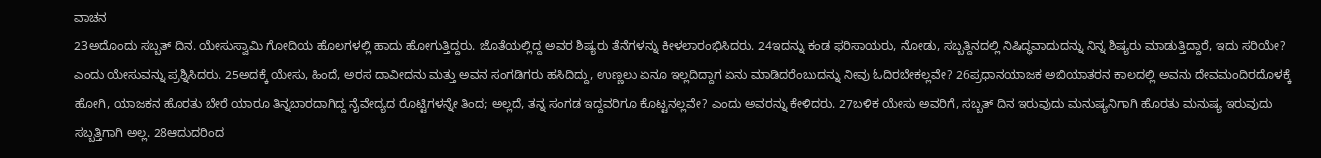ವಾಚನ
23ಅದೊಂದು ಸಬ್ಬತ್ ದಿನ. ಯೇಸುಸ್ವಾಮಿ ಗೋದಿಯ ಹೊಲಗಳಲ್ಲಿ ಹಾದು ಹೋಗುತ್ತಿದ್ದರು. ಜೊತೆಯಲ್ಲಿದ್ದ ಅವರ ಶಿಷ್ಯರು ತೆನೆಗಳನ್ನು ಕೀಳಲಾರಂಭಿಸಿದರು. 24ಇದನ್ನು ಕಂಡ ಫರಿಸಾಯರು, ನೋಡು, ಸಬ್ಬತ್ದಿನದಲ್ಲಿ ನಿಷಿದ್ಧವಾದುದನ್ನು ನಿನ್ನ ಶಿಷ್ಯರು ಮಾಡುತ್ತಿದ್ದಾರೆ, ಇದು ಸರಿಯೇ? ಎಂದು ಯೇಸುವನ್ನು ಪ್ರಶ್ನಿಸಿದರು. 25ಅದಕ್ಕೆ ಯೇಸು, ಹಿಂದೆ, ಅರಸ ದಾವೀದನು ಮತ್ತು ಅವನ ಸಂಗಡಿಗರು ಹಸಿದಿದ್ದು, ಉಣ್ಣಲು ಏನೂ ಇಲ್ಲದಿದ್ದಾಗ ಏನು ಮಾಡಿದರೆಂಬುದನ್ನು ನೀವು ಓದಿರಬೇಕಲ್ಲವೇ? 26ಪ್ರಧಾನಯಾಜಕ ಅಬಿಯಾತರನ ಕಾಲದಲ್ಲಿ ಅವನು ದೇವಮಂದಿರದೊಳಕ್ಕೆ ಹೋಗಿ, ಯಾಜಕನ ಹೊರತು ಬೇರೆ ಯಾರೂ ತಿನ್ನಬಾರದಾಗಿದ್ದ ನೈವೇದ್ಯದ ರೊಟ್ಟಿಗಳನ್ನೇ ತಿಂದ; ಅಲ್ಲದೆ, ತನ್ನ ಸಂಗಡ ಇದ್ದವರಿಗೂ ಕೊಟ್ಟನಲ್ಲವೇ? ಎಂದು ಅವರನ್ನು ಕೇಳಿದರು. 27ಬಳಿಕ ಯೇಸು ಅವರಿಗೆ, ಸಬ್ಬತ್ ದಿನ ಇರುವುದು ಮನುಷ್ಯನಿಗಾಗಿ ಹೊರತು ಮನುಷ್ಯ ಇರುವುದು ಸಬ್ಬತ್ತಿಗಾಗಿ ಅಲ್ಲ. 28ಆದುದರಿಂದ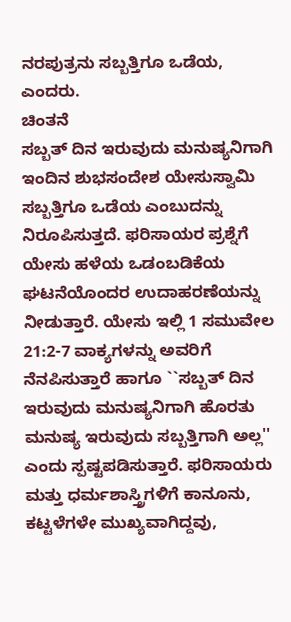ನರಪುತ್ರನು ಸಬ್ಬತ್ತಿಗೂ ಒಡೆಯ, ಎಂದರು.
ಚಿಂತನೆ
ಸಬ್ಬತ್ ದಿನ ಇರುವುದು ಮನುಷ್ಯನಿಗಾಗಿ
ಇಂದಿನ ಶುಭಸಂದೇಶ ಯೇಸುಸ್ವಾಮಿ ಸಬ್ಬತ್ತಿಗೂ ಒಡೆಯ ಎಂಬುದನ್ನು ನಿರೂಪಿಸುತ್ತದೆ. ಫರಿಸಾಯರ ಪ್ರಶ್ನೆಗೆ ಯೇಸು ಹಳೆಯ ಒಡಂಬಡಿಕೆಯ ಘಟನೆಯೊಂದರ ಉದಾಹರಣೆಯನ್ನು ನೀಡುತ್ತಾರೆ. ಯೇಸು ಇಲ್ಲಿ 1 ಸಮುವೇಲ 21:2-7 ವಾಕ್ಯಗಳನ್ನು ಅವರಿಗೆ ನೆನಪಿಸುತ್ತಾರೆ ಹಾಗೂ ``ಸಬ್ಬತ್ ದಿನ ಇರುವುದು ಮನುಷ್ಯನಿಗಾಗಿ ಹೊರತು ಮನುಷ್ಯ ಇರುವುದು ಸಬ್ಬತ್ತಿಗಾಗಿ ಅಲ್ಲ'' ಎಂದು ಸ್ಪಷ್ಟಪಡಿಸುತ್ತಾರೆ. ಫರಿಸಾಯರು ಮತ್ತು ಧರ್ಮಶಾಸ್ತ್ರಿಗಳಿಗೆ ಕಾನೂನು, ಕಟ್ಟಳೆಗಳೇ ಮುಖ್ಯವಾಗಿದ್ದವು,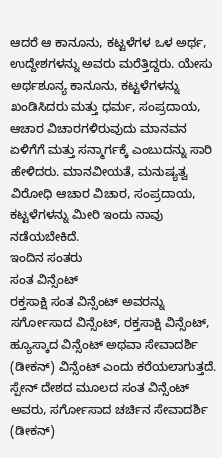ಆದರೆ ಆ ಕಾನೂನು, ಕಟ್ಟಳೆಗಳ ಒಳ ಅರ್ಥ, ಉದ್ದೇಶಗಳನ್ನು ಅವರು ಮರೆತ್ತಿದ್ದರು. ಯೇಸು ಅರ್ಥಶೂನ್ಯ ಕಾನೂನು, ಕಟ್ಟಳೆಗಳನ್ನು ಖಂಡಿಸಿದರು ಮತ್ತು ಧರ್ಮ, ಸಂಪ್ರದಾಯ, ಆಚಾರ ವಿಚಾರಗಳಿರುವುದು ಮಾನವನ ಏಳಿಗೆಗೆ ಮತ್ತು ಸನ್ಮಾರ್ಗಕ್ಕೆ ಎಂಬುದನ್ನು ಸಾರಿ ಹೇಳಿದರು. ಮಾನವೀಯತೆ, ಮನುಷ್ಯತ್ವ ವಿರೋಧಿ ಆಚಾರ ವಿಚಾರ, ಸಂಪ್ರದಾಯ, ಕಟ್ಟಳೆಗಳನ್ನು ಮೀರಿ ಇಂದು ನಾವು ನಡೆಯಬೇಕಿದೆ.
ಇಂದಿನ ಸಂತರು
ಸಂತ ವಿನ್ಸೆಂಟ್
ರಕ್ತಸಾಕ್ಷಿ ಸಂತ ವಿನ್ಸೆಂಟ್ ಅವರನ್ನು ಸರ್ಗೋಸಾದ ವಿನ್ಸೆಂಟ್, ರಕ್ತಸಾಕ್ಷಿ ವಿನ್ಸೆಂಟ್, ಹ್ಯೂಸ್ಕಾದ ವಿನ್ಸೆಂಟ್ ಅಥವಾ ಸೇವಾದರ್ಶಿ (ಡೀಕನ್) ವಿನ್ಸೆಂಟ್ ಎಂದು ಕರೆಯಲಾಗುತ್ತದೆ. ಸ್ಪೇನ್ ದೇಶದ ಮೂಲದ ಸಂತ ವಿನ್ಸೆಂಟ್ ಅವರು, ಸರ್ಗೋಸಾದ ಚರ್ಚಿನ ಸೇವಾದರ್ಶಿ (ಡೀಕನ್)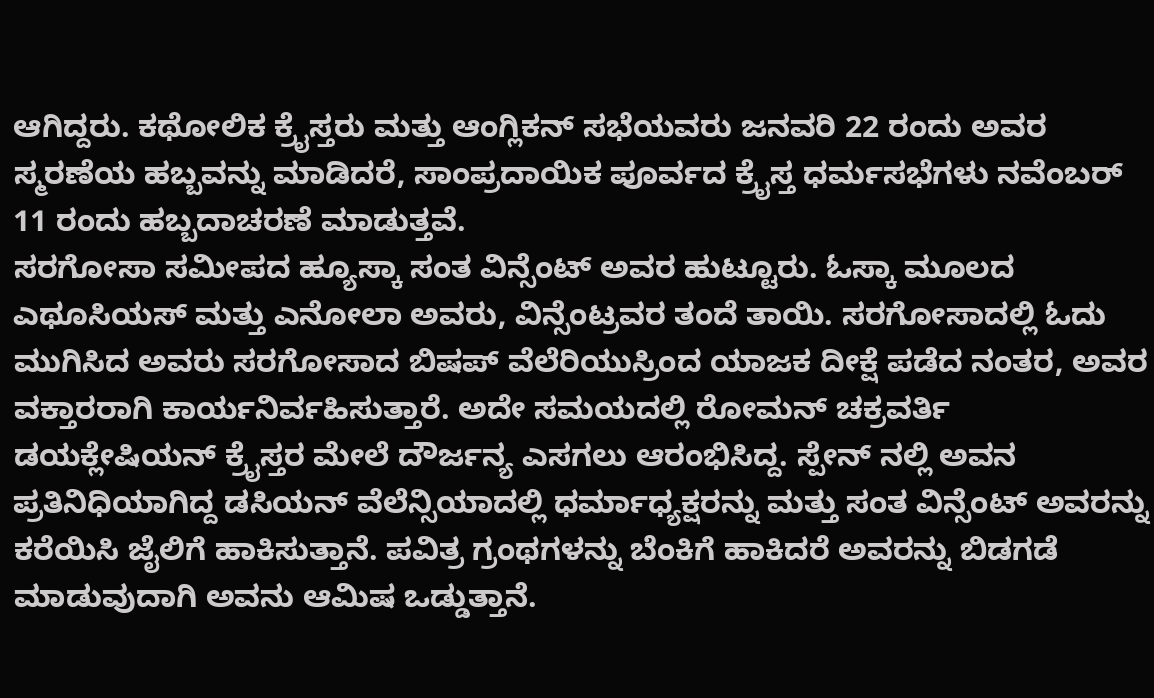ಆಗಿದ್ದರು. ಕಥೋಲಿಕ ಕ್ರೈಸ್ತರು ಮತ್ತು ಆಂಗ್ಲಿಕನ್ ಸಭೆಯವರು ಜನವರಿ 22 ರಂದು ಅವರ ಸ್ಮರಣೆಯ ಹಬ್ಬವನ್ನು ಮಾಡಿದರೆ, ಸಾಂಪ್ರದಾಯಿಕ ಪೂರ್ವದ ಕ್ರೈಸ್ತ ಧರ್ಮಸಭೆಗಳು ನವೆಂಬರ್ 11 ರಂದು ಹಬ್ಬದಾಚರಣೆ ಮಾಡುತ್ತವೆ.
ಸರಗೋಸಾ ಸಮೀಪದ ಹ್ಯೂಸ್ಕಾ ಸಂತ ವಿನ್ಸೆಂಟ್ ಅವರ ಹುಟ್ಟೂರು. ಓಸ್ಕಾ ಮೂಲದ ಎಥೂಸಿಯಸ್ ಮತ್ತು ಎನೋಲಾ ಅವರು, ವಿನ್ಸೆಂಟ್ರವರ ತಂದೆ ತಾಯಿ. ಸರಗೋಸಾದಲ್ಲಿ ಓದು ಮುಗಿಸಿದ ಅವರು ಸರಗೋಸಾದ ಬಿಷಪ್ ವೆಲೆರಿಯುಸ್ರಿಂದ ಯಾಜಕ ದೀಕ್ಷೆ ಪಡೆದ ನಂತರ, ಅವರ ವಕ್ತಾರರಾಗಿ ಕಾರ್ಯನಿರ್ವಹಿಸುತ್ತಾರೆ. ಅದೇ ಸಮಯದಲ್ಲಿ ರೋಮನ್ ಚಕ್ರವರ್ತಿ ಡಯಕ್ಲೇಷಿಯನ್ ಕ್ರೈಸ್ತರ ಮೇಲೆ ದೌರ್ಜನ್ಯ ಎಸಗಲು ಆರಂಭಿಸಿದ್ದ. ಸ್ಪೇನ್ ನಲ್ಲಿ ಅವನ ಪ್ರತಿನಿಧಿಯಾಗಿದ್ದ ಡಸಿಯನ್ ವೆಲೆನ್ಸಿಯಾದಲ್ಲಿ ಧರ್ಮಾಧ್ಯಕ್ಷರನ್ನು ಮತ್ತು ಸಂತ ವಿನ್ಸೆಂಟ್ ಅವರನ್ನು ಕರೆಯಿಸಿ ಜೈಲಿಗೆ ಹಾಕಿಸುತ್ತಾನೆ. ಪವಿತ್ರ ಗ್ರಂಥಗಳನ್ನು ಬೆಂಕಿಗೆ ಹಾಕಿದರೆ ಅವರನ್ನು ಬಿಡಗಡೆ ಮಾಡುವುದಾಗಿ ಅವನು ಆಮಿಷ ಒಡ್ಡುತ್ತಾನೆ.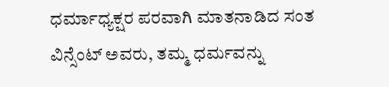ಧರ್ಮಾಧ್ಯಕ್ಷರ ಪರವಾಗಿ ಮಾತನಾಡಿದ ಸಂತ ವಿನ್ಸೆಂಟ್ ಅವರು, ತಮ್ಮ ಧರ್ಮವನ್ನು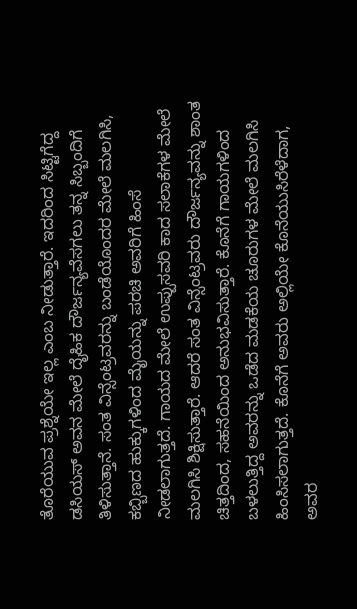ತೊರೆಯುವ ಪ್ರಶ್ನೆಯೇ ಇಲ್ಲ ಎಂಬ ನೀಡುತ್ತಾರೆ. ಇದರಿಂದ ಸಿಟ್ಟಿಗೆದ್ದ ಡಸಿಯಸ್ ಅವನ ಮೇಲೆ ದೈಹಿಕ ದೌರ್ಜನ್ಯವೆಸಗಲು ತನ್ನ ಸಿಬ್ಬಂದಿಗೆ ತಿಳಿಸುತ್ತಾನೆ. ಸಂತ ವಿನ್ಸೆಂಟ್ರವರನ್ನು ಬಂಡೆಯೊಂದರ ಮೇಲೆ ಮಲಗಿಸಿ, ಕಬ್ಬಿಣದ ಹುಕ್ಕುಗಳಿಂದ ಮೈಯನ್ನು ಪರಚಿ ಅವರಿಗೆ ಹಿಂಸೆ ನೀಡಲಾಗುತ್ತದೆ. ಗಾಯದ ಮೇಲೆ ಉಪ್ಪುಸವರಿ ಕಾದ ಸಲಾಕೆಗಳ ಮೇಲೆ ಮಲಗಿಸಿ ಶಿಕ್ಷಿಸುತ್ತಾರೆ. ಆದರೆ ಸಂತ ವಿನ್ಸೆಂಟ್ರವರು ದೌರ್ಜನ್ಯವನ್ನು ಶಾಂತ ಚಿತ್ತದಿಂದ, ಸಹನೆಯಿಂದ ಅನುಭವಿಸುತ್ತಾರೆ. ಕೊನೆಗೆ ಗಾಯಗಳಿಂದ ಬಳಲುತ್ತಿದ್ದ ಅವರನ್ನು ಒಡೆದ ಮಡಕೆಯ ಚೂರುಗಳ ಮೇಲೆ ಮಲಗಿಸಿ ಹಿಂಸಿಸಲಾಗುತ್ತದೆ. ಕೊನೆಗೆ ಅವರು ಅಲ್ಲಿಯೇ ಕೊನೆಯುಸಿರೆಳೆದಾಗ, ಅವರ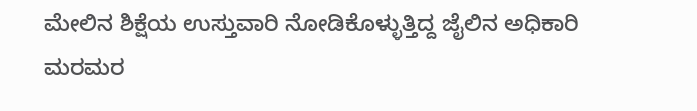ಮೇಲಿನ ಶಿಕ್ಷೆಯ ಉಸ್ತುವಾರಿ ನೋಡಿಕೊಳ್ಳುತ್ತಿದ್ದ ಜೈಲಿನ ಅಧಿಕಾರಿ ಮರಮರ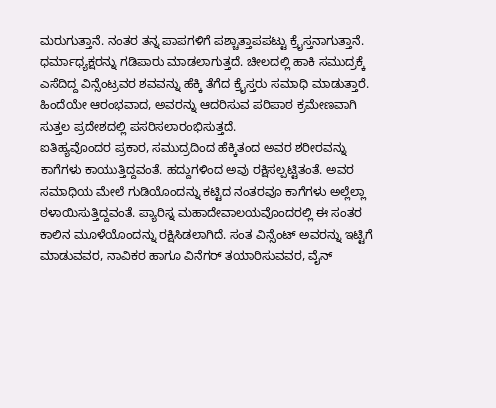ಮರುಗುತ್ತಾನೆ. ನಂತರ ತನ್ನ ಪಾಪಗಳಿಗೆ ಪಶ್ಚಾತ್ತಾಪಪಟ್ಟು ಕ್ರೈಸ್ತನಾಗುತ್ತಾನೆ. ಧರ್ಮಾಧ್ಯಕ್ಷರನ್ನು ಗಡಿಪಾರು ಮಾಡಲಾಗುತ್ತದೆ. ಚೀಲದಲ್ಲಿ ಹಾಕಿ ಸಮುದ್ರಕ್ಕೆ ಎಸೆದಿದ್ದ ವಿನ್ಸೆಂಟ್ರವರ ಶವವನ್ನು ಹೆಕ್ಕಿ ತೆಗೆದ ಕ್ರೈಸ್ತರು ಸಮಾಧಿ ಮಾಡುತ್ತಾರೆ. ಹಿಂದೆಯೇ ಆರಂಭವಾದ, ಅವರನ್ನು ಆದರಿಸುವ ಪರಿಪಾಠ ಕ್ರಮೇಣವಾಗಿ ಸುತ್ತಲ ಪ್ರದೇಶದಲ್ಲಿ ಪಸರಿಸಲಾರಂಭಿಸುತ್ತದೆ.
ಐತಿಹ್ಯವೊಂದರ ಪ್ರಕಾರ, ಸಮುದ್ರದಿಂದ ಹೆಕ್ಕಿತಂದ ಅವರ ಶರೀರವನ್ನು ಕಾಗೆಗಳು ಕಾಯುತ್ತಿದ್ದವಂತೆ. ಹದ್ದುಗಳಿಂದ ಅವು ರಕ್ಷಿಸಲ್ಪಟ್ಟಿತಂತೆ. ಅವರ ಸಮಾಧಿಯ ಮೇಲೆ ಗುಡಿಯೊಂದನ್ನು ಕಟ್ಟಿದ ನಂತರವೂ ಕಾಗೆಗಳು ಅಲ್ಲೆಲ್ಲಾ ಠಳಾಯಿಸುತ್ತಿದ್ದವಂತೆ. ಪ್ಯಾರಿಸ್ನ ಮಹಾದೇವಾಲಯವೊಂದರಲ್ಲಿ ಈ ಸಂತರ ಕಾಲಿನ ಮೂಳೆಯೊಂದನ್ನು ರಕ್ಷಿಸಿಡಲಾಗಿದೆ. ಸಂತ ವಿನ್ಸೆಂಟ್ ಅವರನ್ನು ಇಟ್ಟಿಗೆ ಮಾಡುವವರ, ನಾವಿಕರ ಹಾಗೂ ವಿನೆಗರ್ ತಯಾರಿಸುವವರ, ವೈನ್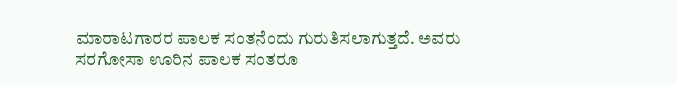ಮಾರಾಟಗಾರರ ಪಾಲಕ ಸಂತನೆಂದು ಗುರುತಿಸಲಾಗುತ್ತದೆ. ಅವರು ಸರಗೋಸಾ ಊರಿನ ಪಾಲಕ ಸಂತರೂ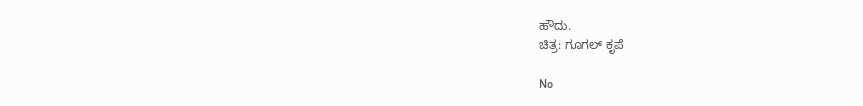ಹೌದು.
ಚಿತ್ರ: ಗೂಗಲ್ ಕೃಪೆ

No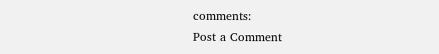comments:
Post a Comment